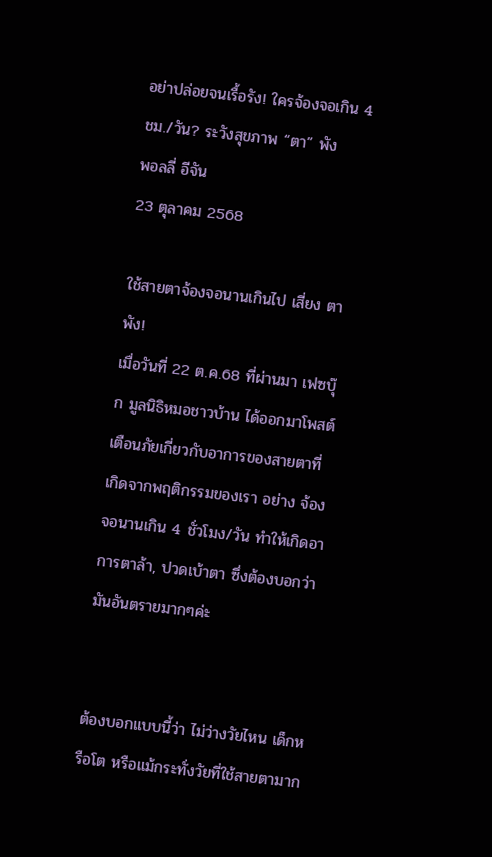อย่าปล่อยจนเรื้อรัง! ใครจ้องจอเกิน 4 ชม./วัน? ระวังสุขภาพ “ตา” พัง
พอลลี่ อีจัน
23 ตุลาคม 2568

ใช้สายตาจ้องจอนานเกินไป เสี่ยง ตาพัง!
เมื่อวันที่ 22 ต.ค.68 ที่ผ่านมา เฟซบุ๊ก มูลนิธิหมอชาวบ้าน ได้ออกมาโพสต์เตือนภัยเกี่ยวกับอาการของสายตาที่เกิดจากพฤติกรรมของเรา อย่าง จ้องจอนานเกิน 4 ชั่วโมง/วัน ทำให้เกิดอาการตาล้า, ปวดเบ้าตา ซึ่งต้องบอกว่ามันอันตรายมากๆค่ะ


ต้องบอกแบบนี้ว่า ไม่ว่างวัยไหน เด็กหรือโต หรือแม้กระทั่งวัยที่ใช้สายตามาก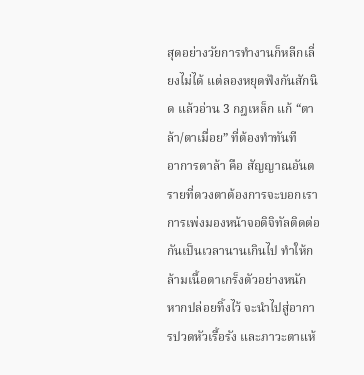สุดอย่างวัยการทำงานก็หลีกเลี่ยงไม่ได้ แต่ลองหยุดฟังกันสักนิด แล้วอ่าน 3 กฎเหล็ก แก้ “ตาล้า/ตาเมื่อย” ที่ต้องทำทันที
อาการตาล้า คือ สัญญาณอันตรายที่ดวงตาต้องการจะบอกเรา การเพ่งมองหน้าจอดิจิทัลติดต่อกันเป็นเวลานานเกินไป ทำให้กล้ามเนื้อตาเกร็งตัวอย่างหนัก หากปล่อยทิ้งไว้ จะนำไปสู่อาการปวดหัวเรื้อรัง และภาวะตาแห้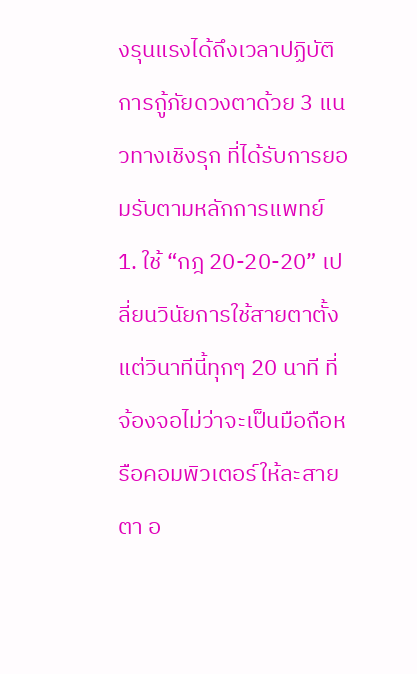งรุนแรงได้ถึงเวลาปฏิบัติการกู้ภัยดวงตาด้วย 3 แนวทางเชิงรุก ที่ได้รับการยอมรับตามหลักการแพทย์
1. ใช้ “กฎ 20-20-20” เปลี่ยนวินัยการใช้สายตาตั้งแต่วินาทีนี้ทุกๆ 20 นาที ที่จ้องจอไม่ว่าจะเป็นมือถือหรือคอมพิวเตอร์ให้ละสายตา อ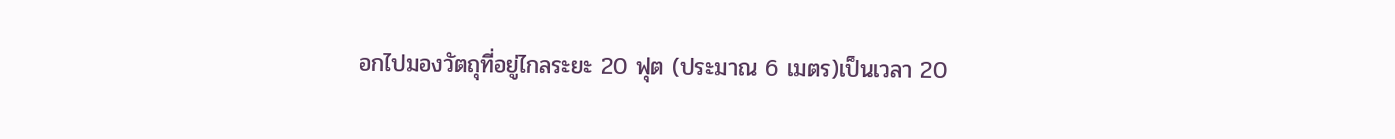อกไปมองวัตถุที่อยู่ไกลระยะ 20 ฟุต (ประมาณ 6 เมตร)เป็นเวลา 20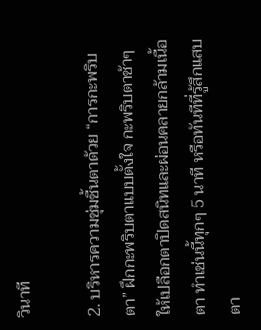วินาที

2. บริหารความชุ่มชื้นตาด้วย “การกะพริบตา” ฝึกกะพริบตาแบบตั้งใจ กะพริบตาช้าๆ ให้เปลือกตาปิดสนิทและผ่อนคลายกล้ามเนื้อตา ทำเช่นนี้ทุกๆ 5 นาที หรือทันทีที่รู้สึกแสบตา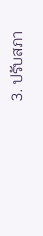3. ปรับสภา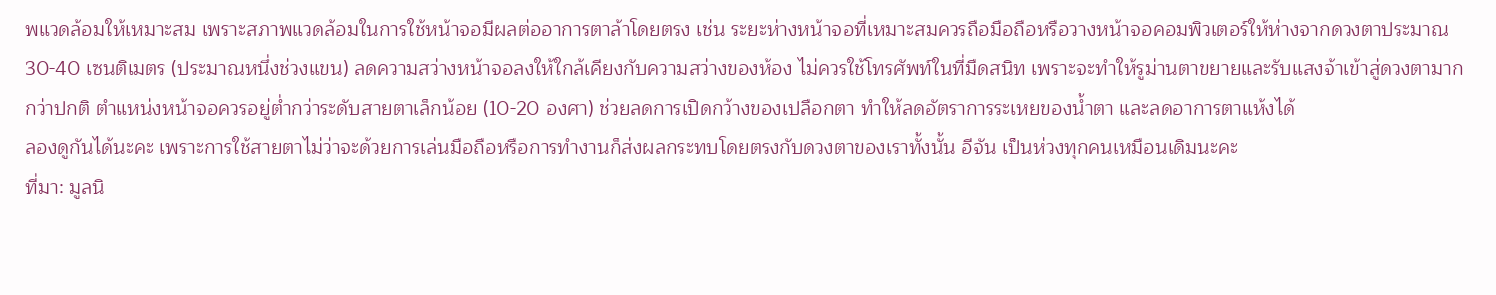พแวดล้อมให้เหมาะสม เพราะสภาพแวดล้อมในการใช้หน้าจอมีผลต่ออาการตาล้าโดยตรง เช่น ระยะห่างหน้าจอที่เหมาะสมควรถือมือถือหรือวางหน้าจอคอมพิวเตอร์ให้ห่างจากดวงตาประมาณ 30-40 เซนติเมตร (ประมาณหนึ่งช่วงแขน) ลดความสว่างหน้าจอลงให้ใกล้เคียงกับความสว่างของห้อง ไม่ควรใช้โทรศัพท์ในที่มืดสนิท เพราะจะทำให้รูม่านตาขยายและรับแสงจ้าเข้าสู่ดวงตามากกว่าปกติ ตำแหน่งหน้าจอควรอยู่ต่ำกว่าระดับสายตาเล็กน้อย (10-20 องศา) ช่วยลดการเปิดกว้างของเปลือกตา ทำให้ลดอัตราการระเหยของน้ำตา และลดอาการตาแห้งได้
ลองดูกันได้นะคะ เพราะการใช้สายตาไม่ว่าจะด้วยการเล่นมือถือหรือการทำงานก็ส่งผลกระทบโดยตรงกับดวงตาของเราทั้งนั้น อีจัน เป็นห่วงทุกคนเหมือนเดิมนะคะ
ที่มา: มูลนิ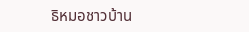ธิหมอชาวบ้าน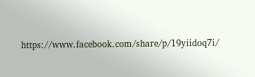https://www.facebook.com/share/p/19yiidoq7i/